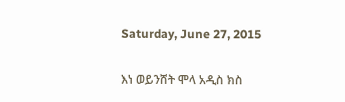Saturday, June 27, 2015

እነ ወይንሸት ሞላ አዲስ ክስ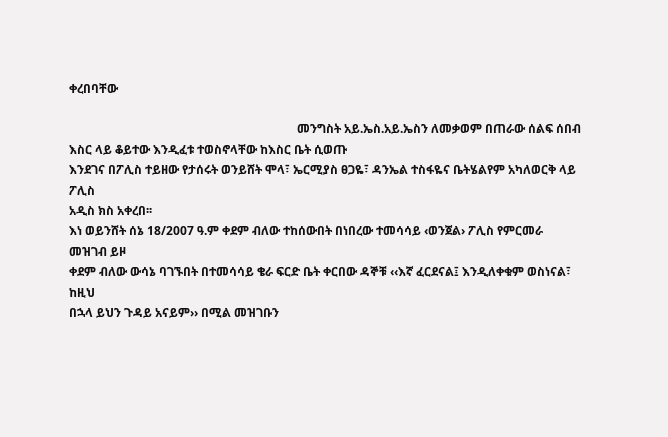ቀረበባቸው

                                                                            መንግስት አይ.ኤስ.አይ.ኤስን ለመቃወም በጠራው ሰልፍ ሰበብ እስር ላይ ቆይተው እንዲፈቱ ተወስኖላቸው ከእስር ቤት ሲወጡ
እንደገና በፖሊስ ተይዘው የታሰሩት ወንይሸት ሞላ፣ ኤርሚያስ ፀጋዬ፣ ዳንኤል ተስፋዬና ቤትሄልየም አካለወርቅ ላይ ፖሊስ
አዲስ ክስ አቀረበ፡፡
እነ ወይንሸት ሰኔ 18/2007 ዓ.ም ቀደም ብለው ተከሰውበት በነበረው ተመሳሳይ ‹ወንጀል› ፖሊስ የምርመራ መዝገብ ይዞ
ቀደም ብለው ውሳኔ ባገኙበት በተመሳሳይ ቄራ ፍርድ ቤት ቀርበው ዳኞቹ ‹‹እኛ ፈርደናል፤ እንዲለቀቁም ወስነናል፣ ከዚህ
በኋላ ይህን ጉዳይ አናይም›› በሚል መዝገቡን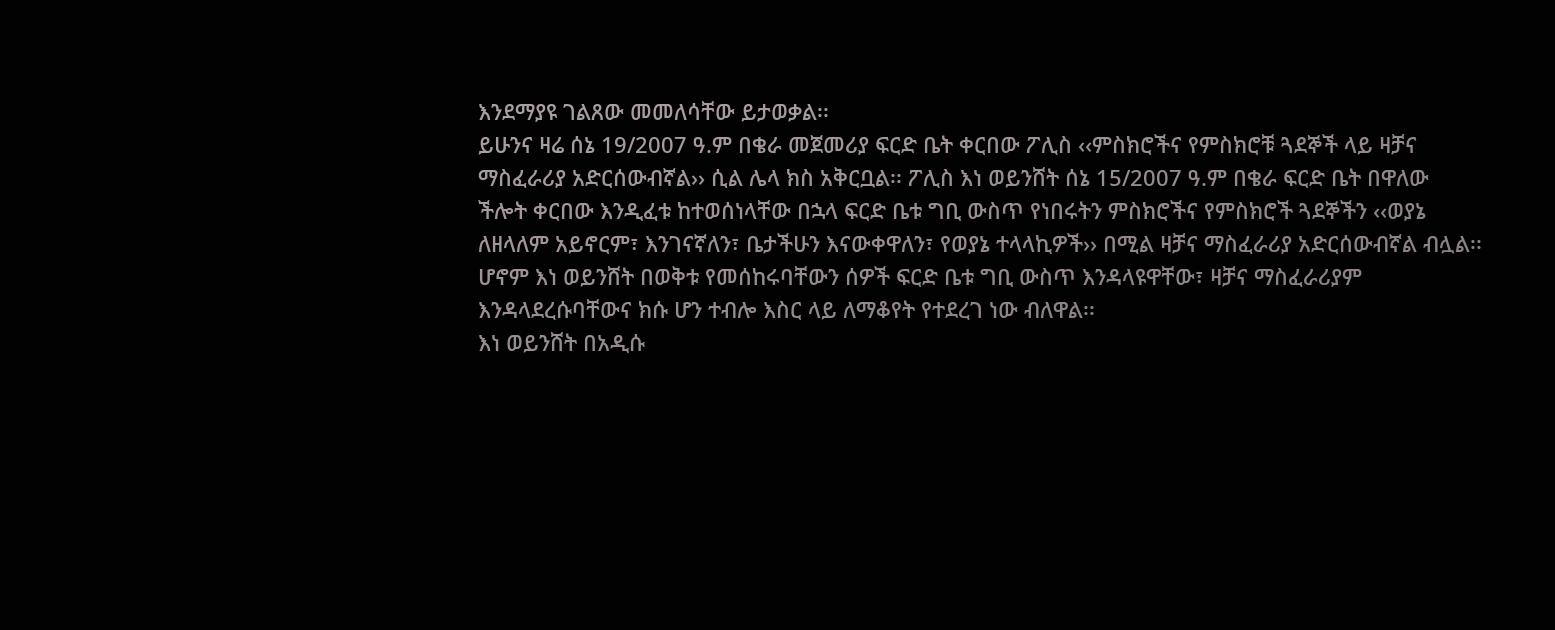እንደማያዩ ገልጸው መመለሳቸው ይታወቃል፡፡
ይሁንና ዛሬ ሰኔ 19/2007 ዓ.ም በቄራ መጀመሪያ ፍርድ ቤት ቀርበው ፖሊስ ‹‹ምስክሮችና የምስክሮቹ ጓደኞች ላይ ዛቻና
ማስፈራሪያ አድርሰውብኛል›› ሲል ሌላ ክስ አቅርቧል፡፡ ፖሊስ እነ ወይንሸት ሰኔ 15/2007 ዓ.ም በቄራ ፍርድ ቤት በዋለው
ችሎት ቀርበው እንዲፈቱ ከተወሰነላቸው በኋላ ፍርድ ቤቱ ግቢ ውስጥ የነበሩትን ምስክሮችና የምስክሮች ጓደኞችን ‹‹ወያኔ
ለዘላለም አይኖርም፣ እንገናኛለን፣ ቤታችሁን እናውቀዋለን፣ የወያኔ ተላላኪዎች›› በሚል ዛቻና ማስፈራሪያ አድርሰውብኛል ብሏል፡፡
ሆኖም እነ ወይንሸት በወቅቱ የመሰከሩባቸውን ሰዎች ፍርድ ቤቱ ግቢ ውስጥ እንዳላዩዋቸው፣ ዛቻና ማስፈራሪያም
እንዳላደረሱባቸውና ክሱ ሆን ተብሎ እስር ላይ ለማቆየት የተደረገ ነው ብለዋል፡፡
እነ ወይንሸት በአዲሱ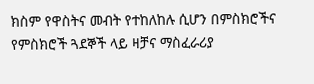ክስም የዋስትና መብት የተከለከሉ ሲሆን በምስክሮችና የምስክሮች ጓደኞች ላይ ዛቻና ማስፈራሪያ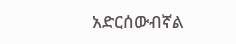አድርሰውብኛል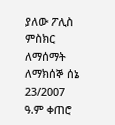ያለው ፖሊስ ምስክር ለማሰማት ለማክሰኞ ሰኔ  23/2007 ዓ.ም ቀጠሮ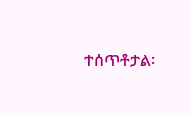ተሰጥቶታል፡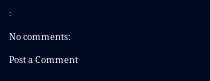፡

No comments:

Post a Comment